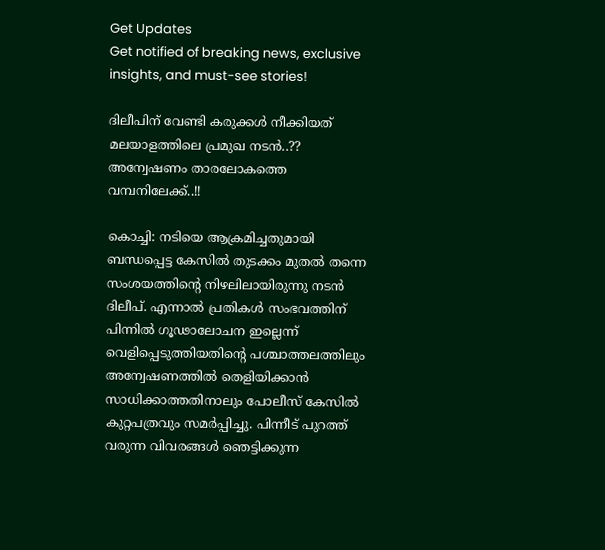Get Updates
Get notified of breaking news, exclusive insights, and must-see stories!

ദിലീപിന് വേണ്ടി കരുക്കൾ നീക്കിയത് മലയാളത്തിലെ പ്രമുഖ നടന്‍..?? അന്വേഷണം താരലോകത്തെ വമ്പനിലേക്ക്..!!

കൊച്ചി: നടിയെ ആക്രമിച്ചതുമായി ബന്ധപ്പെട്ട കേസില്‍ തുടക്കം മുതല്‍ തന്നെ സംശയത്തിന്റെ നിഴലിലായിരുന്നു നടന്‍ ദിലീപ്. എന്നാല്‍ പ്രതികള്‍ സംഭവത്തിന് പിന്നില്‍ ഗൂഢാലോചന ഇല്ലെന്ന് വെളിപ്പെടുത്തിയതിന്റെ പശ്ചാത്തലത്തിലും അന്വേഷണത്തില്‍ തെളിയിക്കാന്‍ സാധിക്കാത്തതിനാലും പോലീസ് കേസില്‍ കുറ്റപത്രവും സമര്‍പ്പിച്ചു. പിന്നീട് പുറത്ത് വരുന്ന വിവരങ്ങള്‍ ഞെട്ടിക്കുന്ന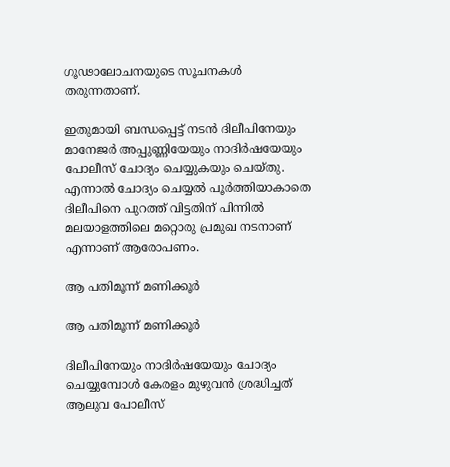ഗൂഢാലോചനയുടെ സൂചനകള്‍ തരുന്നതാണ്.

ഇതുമായി ബന്ധപ്പെട്ട് നടന്‍ ദിലീപിനേയും മാനേജര്‍ അപ്പുണ്ണിയേയും നാദിര്‍ഷയേയും പോലീസ് ചോദ്യം ചെയ്യുകയും ചെയ്തു. എന്നാല്‍ ചോദ്യം ചെയ്യല്‍ പൂര്‍ത്തിയാകാതെ ദിലീപിനെ പുറത്ത് വിട്ടതിന് പിന്നില്‍ മലയാളത്തിലെ മറ്റൊരു പ്രമുഖ നടനാണ് എന്നാണ് ആരോപണം.

ആ പതിമൂന്ന് മണിക്കൂർ

ആ പതിമൂന്ന് മണിക്കൂർ

ദിലീപിനേയും നാദിര്‍ഷയേയും ചോദ്യം ചെയ്യുമ്പോള്‍ കേരളം മുഴുവന്‍ ശ്രദ്ധിച്ചത് ആലുവ പോലീസ്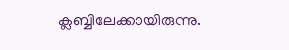ക്ലബ്ബിലേക്കായിരുന്നു.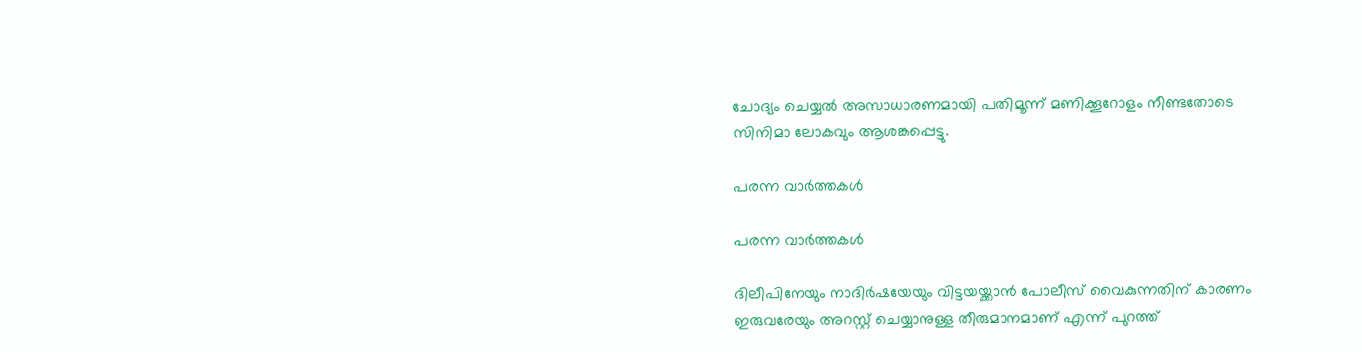ചോദ്യം ചെയ്യല്‍ അസാധാരണമായി പതിമൂന്ന് മണിക്കൂറോളം നീണ്ടതോടെ സിനിമാ ലോകവും ആശങ്കപ്പെട്ടു.

പരന്ന വാർത്തകൾ

പരന്ന വാർത്തകൾ

ദിലീപിനേയും നാദിര്‍ഷയേയും വിട്ടയയ്ക്കാന്‍ പോലീസ് വൈകുന്നതിന് കാരണം ഇരുവരേയും അറസ്റ്റ് ചെയ്യാനുള്ള തീരുമാനമാണ് എന്ന് പുറത്ത്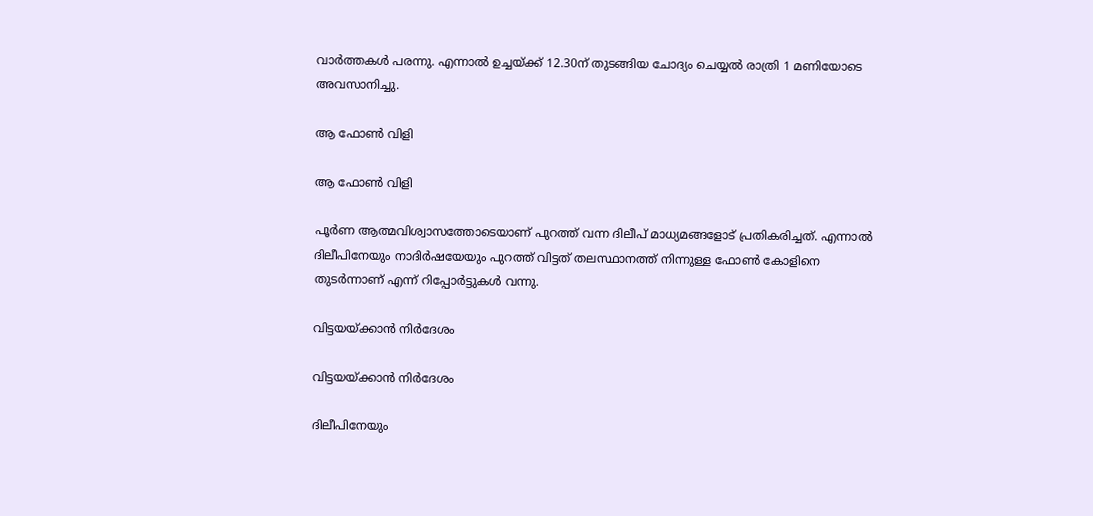വാര്‍ത്തകള്‍ പരന്നു. എന്നാല്‍ ഉച്ചയ്ക്ക് 12.30ന് തുടങ്ങിയ ചോദ്യം ചെയ്യല്‍ രാത്രി 1 മണിയോടെ അവസാനിച്ചു.

ആ ഫോൺ വിളി

ആ ഫോൺ വിളി

പൂര്‍ണ ആത്മവിശ്വാസത്തോടെയാണ് പുറത്ത് വന്ന ദിലീപ് മാധ്യമങ്ങളോട് പ്രതികരിച്ചത്. എന്നാല്‍ ദിലീപിനേയും നാദിര്‍ഷയേയും പുറത്ത് വിട്ടത് തലസ്ഥാനത്ത് നിന്നുള്ള ഫോണ്‍ കോളിനെ തുടര്‍ന്നാണ് എന്ന് റിപ്പോര്‍ട്ടുകള്‍ വന്നു.

വിട്ടയയ്ക്കാൻ നിർദേശം

വിട്ടയയ്ക്കാൻ നിർദേശം

ദിലീപിനേയും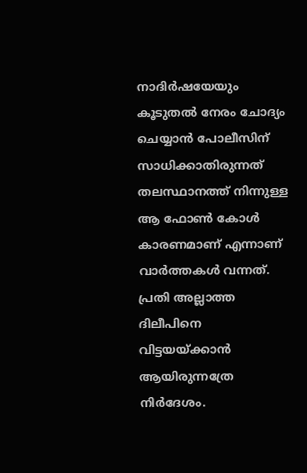നാദിര്‍ഷയേയും കൂടുതല്‍ നേരം ചോദ്യം ചെയ്യാന്‍ പോലീസിന് സാധിക്കാതിരുന്നത് തലസ്ഥാനത്ത് നിന്നുള്ള ആ ഫോണ്‍ കോള്‍ കാരണമാണ് എന്നാണ് വാര്‍ത്തകള്‍ വന്നത്. പ്രതി അല്ലാത്ത ദിലീപിനെ വിട്ടയയ്ക്കാന്‍ ആയിരുന്നത്രേ നിര്‍ദേശം.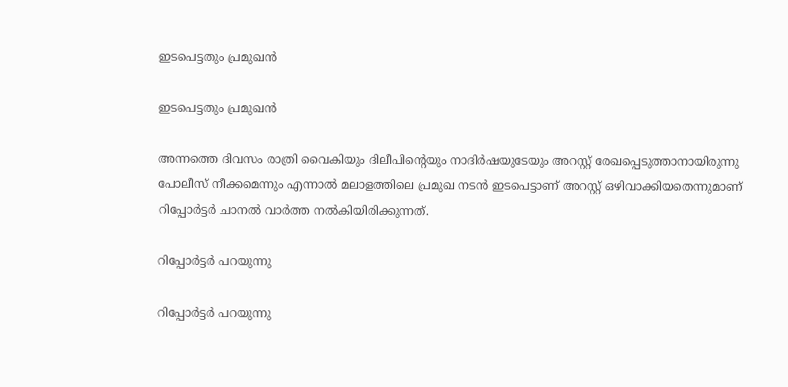ഇടപെട്ടതും പ്രമുഖൻ

ഇടപെട്ടതും പ്രമുഖൻ

അന്നത്തെ ദിവസം രാത്രി വൈകിയും ദിലീപിന്റെയും നാദിര്‍ഷയുടേയും അറസ്റ്റ് രേഖപ്പെടുത്താനായിരുന്നു പോലീസ് നീക്കമെന്നും എന്നാല്‍ മലാളത്തിലെ പ്രമുഖ നടന്‍ ഇടപെട്ടാണ് അറസ്റ്റ് ഒഴിവാക്കിയതെന്നുമാണ് റിപ്പോര്‍ട്ടര്‍ ചാനല്‍ വാര്‍ത്ത നല്‍കിയിരിക്കുന്നത്.

റിപ്പോർട്ടർ പറയുന്നു

റിപ്പോർട്ടർ പറയുന്നു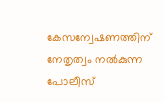കേസന്വേഷണത്തിന് നേതൃത്വം നല്‍കുന്ന പോലീസ്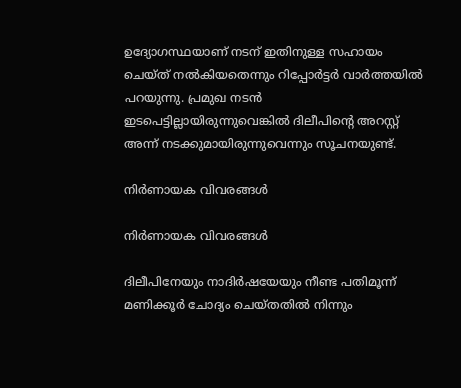ഉദ്യോഗസ്ഥയാണ് നടന് ഇതിനുള്ള സഹായം ചെയ്ത് നല്‍കിയതെന്നും റിപ്പോര്‍ട്ടര്‍ വാര്‍ത്തയില്‍ പറയുന്നു. പ്രമുഖ നടന്‍ ഇടപെട്ടില്ലായിരുന്നുവെങ്കില്‍ ദിലീപിന്റെ അറസ്റ്റ് അന്ന് നടക്കുമായിരുന്നുവെന്നും സൂചനയുണ്ട്.

നിര്‍ണായക വിവരങ്ങള്‍

നിര്‍ണായക വിവരങ്ങള്‍

ദിലീപിനേയും നാദിര്‍ഷയേയും നീണ്ട പതിമൂന്ന് മണിക്കൂര്‍ ചോദ്യം ചെയ്തതില്‍ നിന്നും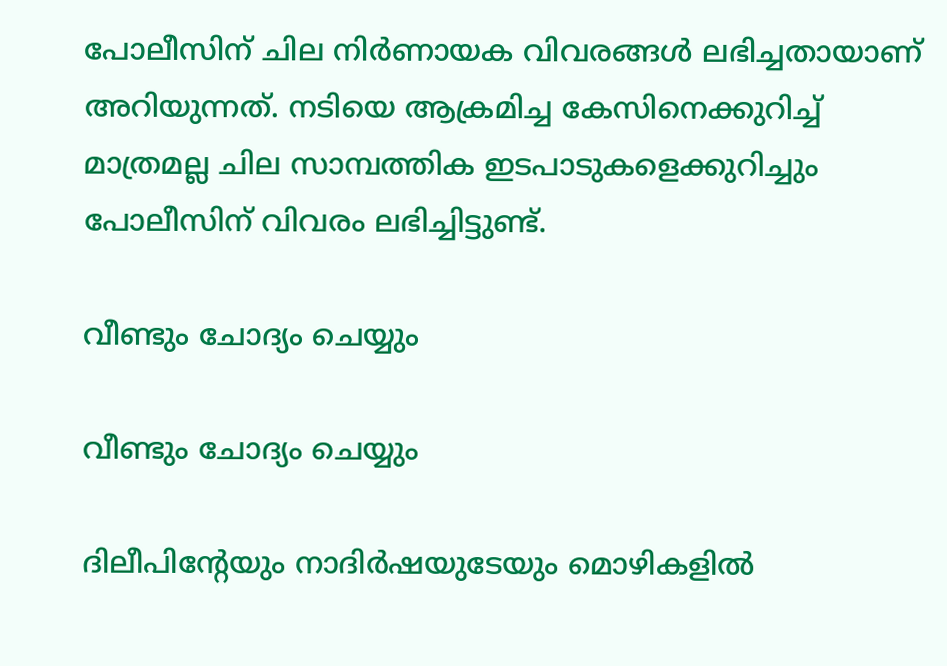പോലീസിന് ചില നിര്‍ണായക വിവരങ്ങള്‍ ലഭിച്ചതായാണ് അറിയുന്നത്. നടിയെ ആക്രമിച്ച കേസിനെക്കുറിച്ച് മാത്രമല്ല ചില സാമ്പത്തിക ഇടപാടുകളെക്കുറിച്ചും പോലീസിന് വിവരം ലഭിച്ചിട്ടുണ്ട്.

വീണ്ടും ചോദ്യം ചെയ്യും

വീണ്ടും ചോദ്യം ചെയ്യും

ദിലീപിന്റേയും നാദിര്‍ഷയുടേയും മൊഴികളില്‍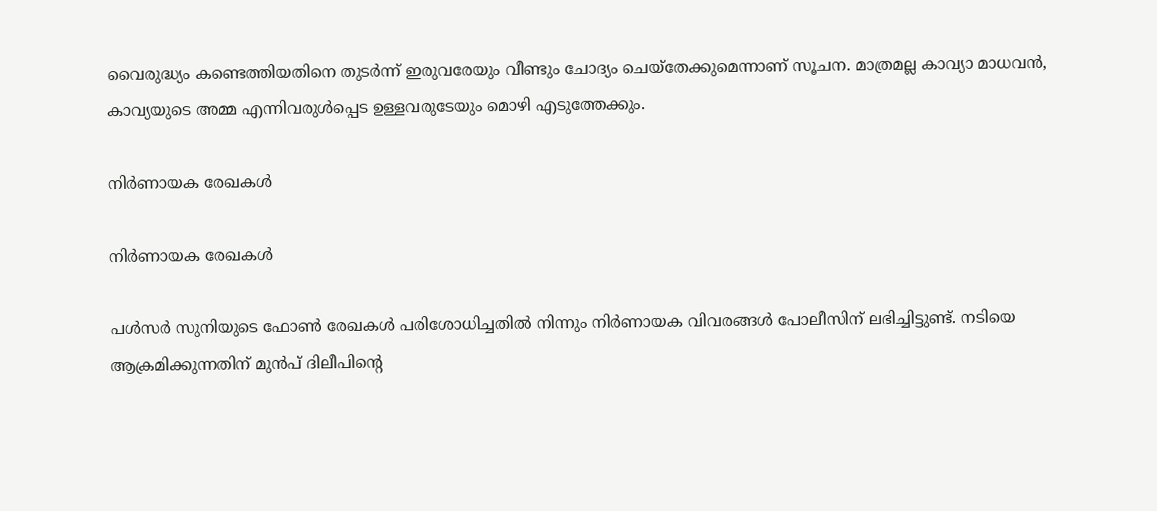വൈരുദ്ധ്യം കണ്ടെത്തിയതിനെ തുടര്‍ന്ന് ഇരുവരേയും വീണ്ടും ചോദ്യം ചെയ്‌തേക്കുമെന്നാണ് സൂചന. മാത്രമല്ല കാവ്യാ മാധവന്‍, കാവ്യയുടെ അമ്മ എന്നിവരുള്‍പ്പെട ഉള്ളവരുടേയും മൊഴി എടുത്തേക്കും.

നിർണായക രേഖകൾ

നിർണായക രേഖകൾ

പള്‍സര്‍ സുനിയുടെ ഫോണ്‍ രേഖകള്‍ പരിശോധിച്ചതില്‍ നിന്നും നിര്‍ണായക വിവരങ്ങള്‍ പോലീസിന് ലഭിച്ചിട്ടുണ്ട്. നടിയെ ആക്രമിക്കുന്നതിന് മുന്‍പ് ദിലീപിന്റെ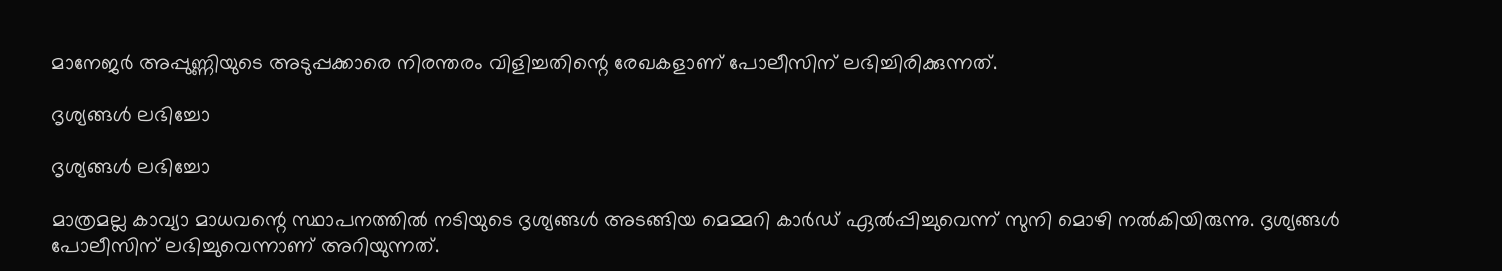മാനേജര്‍ അപ്പുണ്ണിയുടെ അടുപ്പക്കാരെ നിരന്തരം വിളിച്ചതിന്റെ രേഖകളാണ് പോലീസിന് ലഭിച്ചിരിക്കുന്നത്.

ദൃശ്യങ്ങൾ ലഭിച്ചോ

ദൃശ്യങ്ങൾ ലഭിച്ചോ

മാത്രമല്ല കാവ്യാ മാധവന്റെ സ്ഥാപനത്തില്‍ നടിയുടെ ദൃശ്യങ്ങള്‍ അടങ്ങിയ മെമ്മറി കാര്‍ഡ് ഏല്‍പ്പിച്ചുവെന്ന് സുനി മൊഴി നല്‍കിയിരുന്നു. ദൃശ്യങ്ങള്‍ പോലീസിന് ലഭിച്ചുവെന്നാണ് അറിയുന്നത്.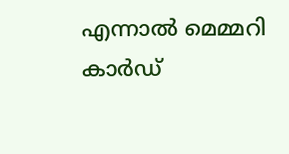എന്നാല്‍ മെമ്മറി കാര്‍ഡ്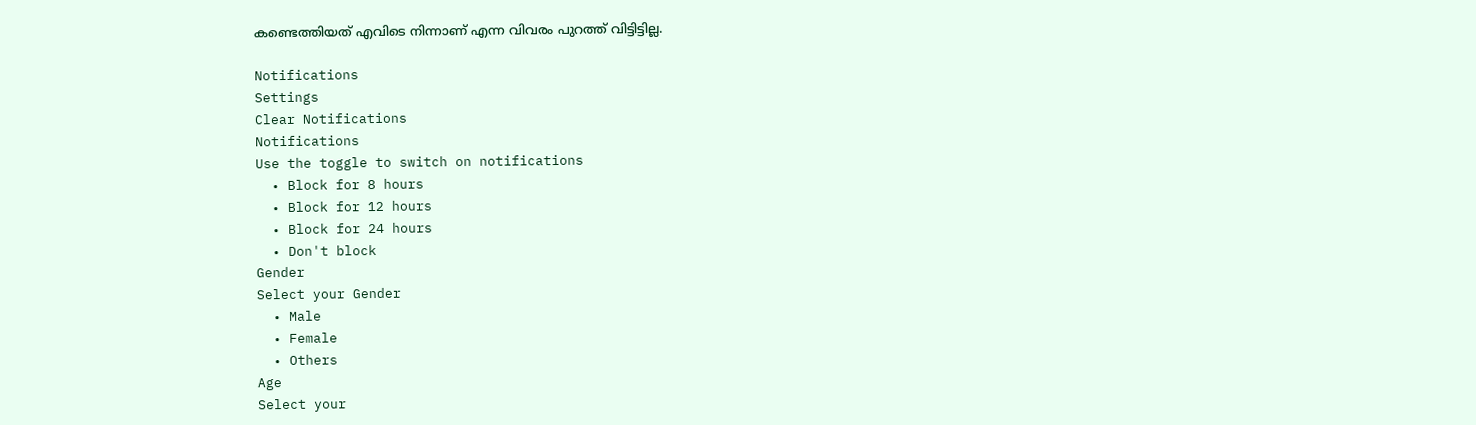കണ്ടെത്തിയത് എവിടെ നിന്നാണ് എന്ന വിവരം പുറത്ത് വിട്ടിട്ടില്ല.

Notifications
Settings
Clear Notifications
Notifications
Use the toggle to switch on notifications
  • Block for 8 hours
  • Block for 12 hours
  • Block for 24 hours
  • Don't block
Gender
Select your Gender
  • Male
  • Female
  • Others
Age
Select your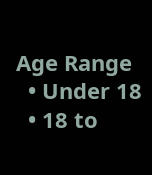Age Range
  • Under 18
  • 18 to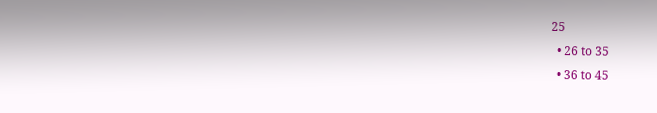25
  • 26 to 35
  • 36 to 45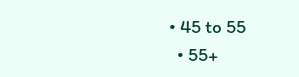• 45 to 55
  • 55+